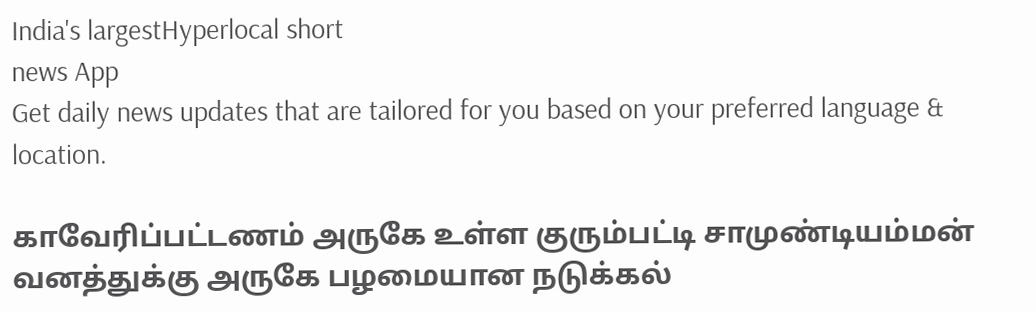India's largestHyperlocal short
news App
Get daily news updates that are tailored for you based on your preferred language & location.

காவேரிப்பட்டணம் அருகே உள்ள குரும்பட்டி சாமுண்டியம்மன் வனத்துக்கு அருகே பழமையான நடுக்கல்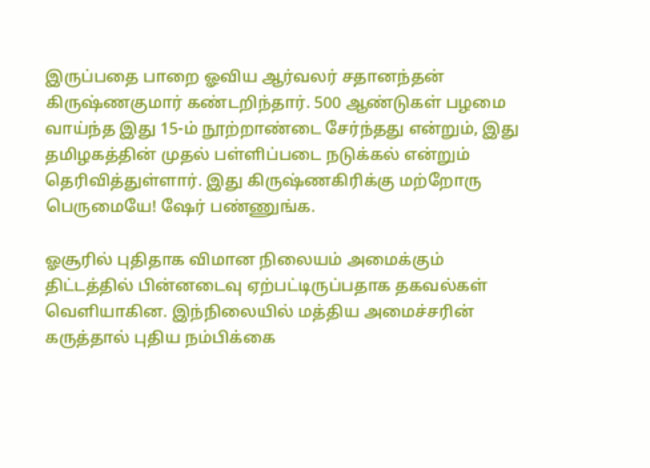இருப்பதை பாறை ஓவிய ஆர்வலர் சதானந்தன் கிருஷ்ணகுமார் கண்டறிந்தார். 500 ஆண்டுகள் பழமை வாய்ந்த இது 15-ம் நூற்றாண்டை சேர்ந்தது என்றும், இது தமிழகத்தின் முதல் பள்ளிப்படை நடுக்கல் என்றும் தெரிவித்துள்ளார். இது கிருஷ்ணகிரிக்கு மற்றோரு பெருமையே! ஷேர் பண்ணுங்க.

ஓசூரில் புதிதாக விமான நிலையம் அமைக்கும் திட்டத்தில் பின்னடைவு ஏற்பட்டிருப்பதாக தகவல்கள் வெளியாகின. இந்நிலையில் மத்திய அமைச்சரின் கருத்தால் புதிய நம்பிக்கை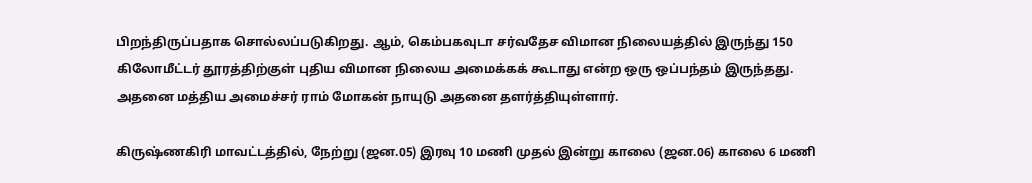பிறந்திருப்பதாக சொல்லப்படுகிறது. ஆம், கெம்பகவுடா சர்வதேச விமான நிலையத்தில் இருந்து 150 கிலோமீட்டர் தூரத்திற்குள் புதிய விமான நிலைய அமைக்கக் கூடாது என்ற ஒரு ஒப்பந்தம் இருந்தது. அதனை மத்திய அமைச்சர் ராம் மோகன் நாயுடு அதனை தளர்த்தியுள்ளார்.

கிருஷ்ணகிரி மாவட்டத்தில், நேற்று (ஜன.05) இரவு 10 மணி முதல் இன்று காலை (ஜன.06) காலை 6 மணி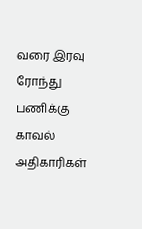வரை இரவு ரோந்து பணிக்கு காவல் அதிகாரிகள்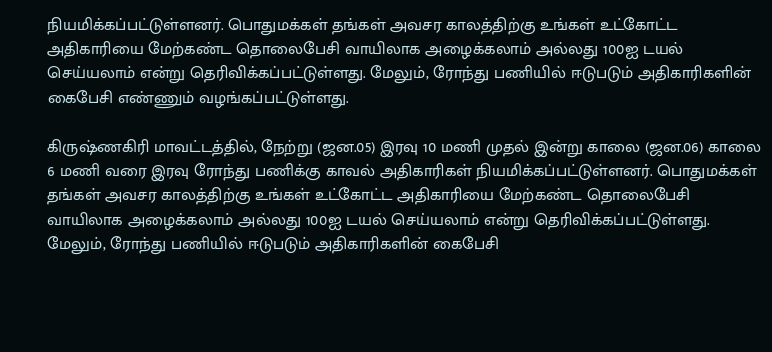நியமிக்கப்பட்டுள்ளனர். பொதுமக்கள் தங்கள் அவசர காலத்திற்கு உங்கள் உட்கோட்ட அதிகாரியை மேற்கண்ட தொலைபேசி வாயிலாக அழைக்கலாம் அல்லது 100ஐ டயல் செய்யலாம் என்று தெரிவிக்கப்பட்டுள்ளது. மேலும், ரோந்து பணியில் ஈடுபடும் அதிகாரிகளின் கைபேசி எண்ணும் வழங்கப்பட்டுள்ளது.

கிருஷ்ணகிரி மாவட்டத்தில், நேற்று (ஜன.05) இரவு 10 மணி முதல் இன்று காலை (ஜன.06) காலை 6 மணி வரை இரவு ரோந்து பணிக்கு காவல் அதிகாரிகள் நியமிக்கப்பட்டுள்ளனர். பொதுமக்கள் தங்கள் அவசர காலத்திற்கு உங்கள் உட்கோட்ட அதிகாரியை மேற்கண்ட தொலைபேசி வாயிலாக அழைக்கலாம் அல்லது 100ஐ டயல் செய்யலாம் என்று தெரிவிக்கப்பட்டுள்ளது. மேலும், ரோந்து பணியில் ஈடுபடும் அதிகாரிகளின் கைபேசி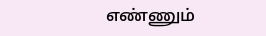எண்ணும்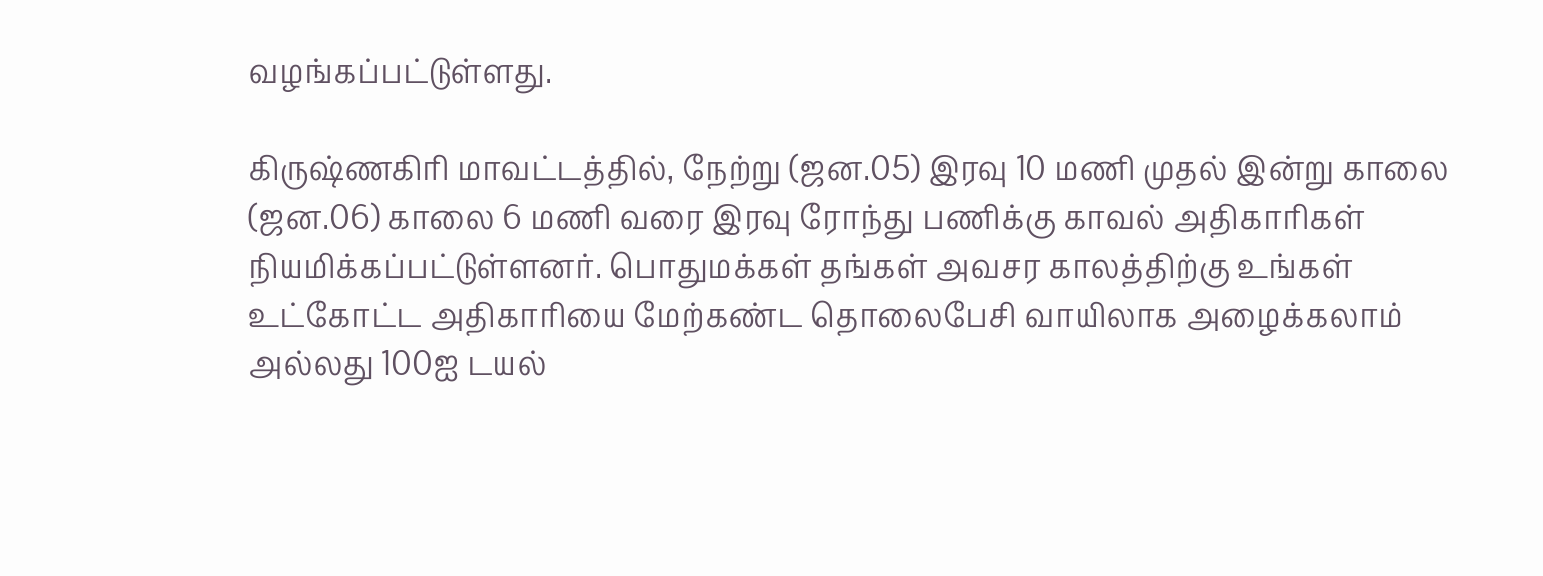வழங்கப்பட்டுள்ளது.

கிருஷ்ணகிரி மாவட்டத்தில், நேற்று (ஜன.05) இரவு 10 மணி முதல் இன்று காலை (ஜன.06) காலை 6 மணி வரை இரவு ரோந்து பணிக்கு காவல் அதிகாரிகள் நியமிக்கப்பட்டுள்ளனர். பொதுமக்கள் தங்கள் அவசர காலத்திற்கு உங்கள் உட்கோட்ட அதிகாரியை மேற்கண்ட தொலைபேசி வாயிலாக அழைக்கலாம் அல்லது 100ஐ டயல்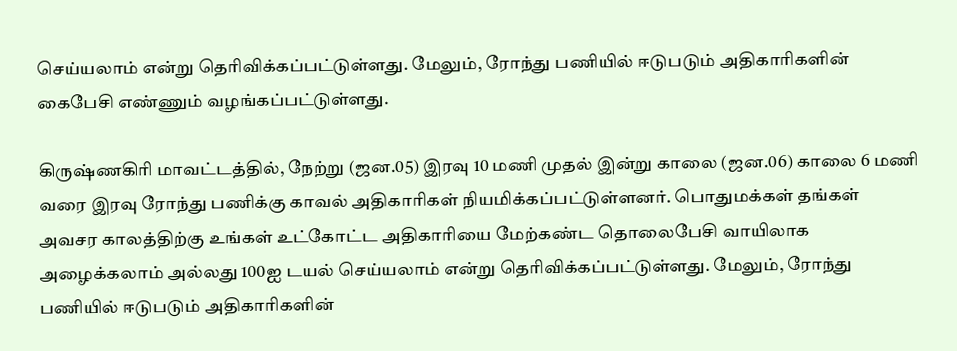செய்யலாம் என்று தெரிவிக்கப்பட்டுள்ளது. மேலும், ரோந்து பணியில் ஈடுபடும் அதிகாரிகளின் கைபேசி எண்ணும் வழங்கப்பட்டுள்ளது.

கிருஷ்ணகிரி மாவட்டத்தில், நேற்று (ஜன.05) இரவு 10 மணி முதல் இன்று காலை (ஜன.06) காலை 6 மணி வரை இரவு ரோந்து பணிக்கு காவல் அதிகாரிகள் நியமிக்கப்பட்டுள்ளனர். பொதுமக்கள் தங்கள் அவசர காலத்திற்கு உங்கள் உட்கோட்ட அதிகாரியை மேற்கண்ட தொலைபேசி வாயிலாக அழைக்கலாம் அல்லது 100ஐ டயல் செய்யலாம் என்று தெரிவிக்கப்பட்டுள்ளது. மேலும், ரோந்து பணியில் ஈடுபடும் அதிகாரிகளின்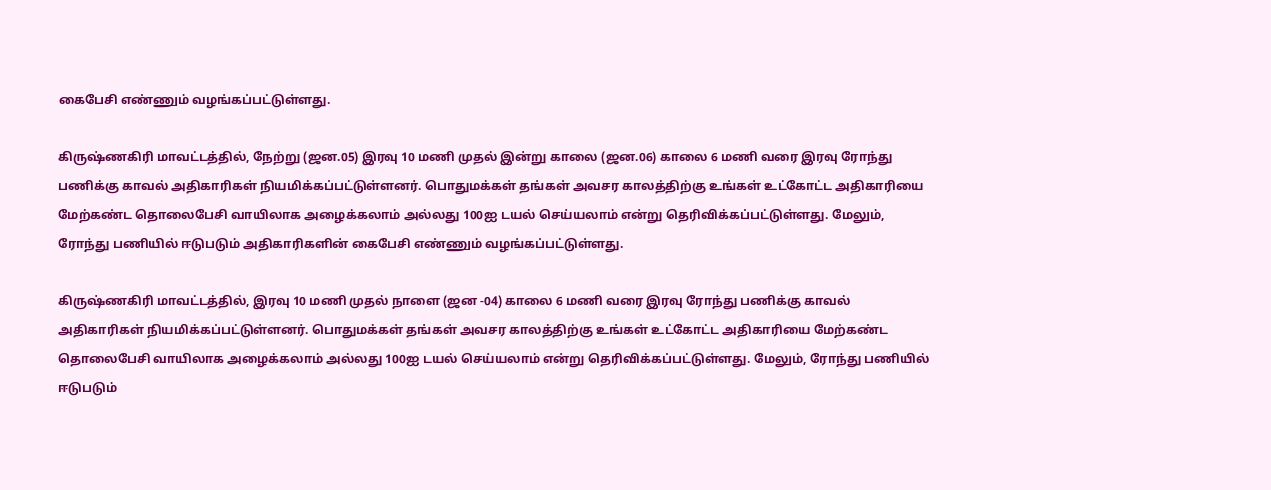கைபேசி எண்ணும் வழங்கப்பட்டுள்ளது.

கிருஷ்ணகிரி மாவட்டத்தில், நேற்று (ஜன.05) இரவு 10 மணி முதல் இன்று காலை (ஜன.06) காலை 6 மணி வரை இரவு ரோந்து பணிக்கு காவல் அதிகாரிகள் நியமிக்கப்பட்டுள்ளனர். பொதுமக்கள் தங்கள் அவசர காலத்திற்கு உங்கள் உட்கோட்ட அதிகாரியை மேற்கண்ட தொலைபேசி வாயிலாக அழைக்கலாம் அல்லது 100ஐ டயல் செய்யலாம் என்று தெரிவிக்கப்பட்டுள்ளது. மேலும், ரோந்து பணியில் ஈடுபடும் அதிகாரிகளின் கைபேசி எண்ணும் வழங்கப்பட்டுள்ளது.

கிருஷ்ணகிரி மாவட்டத்தில், இரவு 10 மணி முதல் நாளை (ஜன -04) காலை 6 மணி வரை இரவு ரோந்து பணிக்கு காவல் அதிகாரிகள் நியமிக்கப்பட்டுள்ளனர். பொதுமக்கள் தங்கள் அவசர காலத்திற்கு உங்கள் உட்கோட்ட அதிகாரியை மேற்கண்ட தொலைபேசி வாயிலாக அழைக்கலாம் அல்லது 100ஐ டயல் செய்யலாம் என்று தெரிவிக்கப்பட்டுள்ளது. மேலும், ரோந்து பணியில் ஈடுபடும்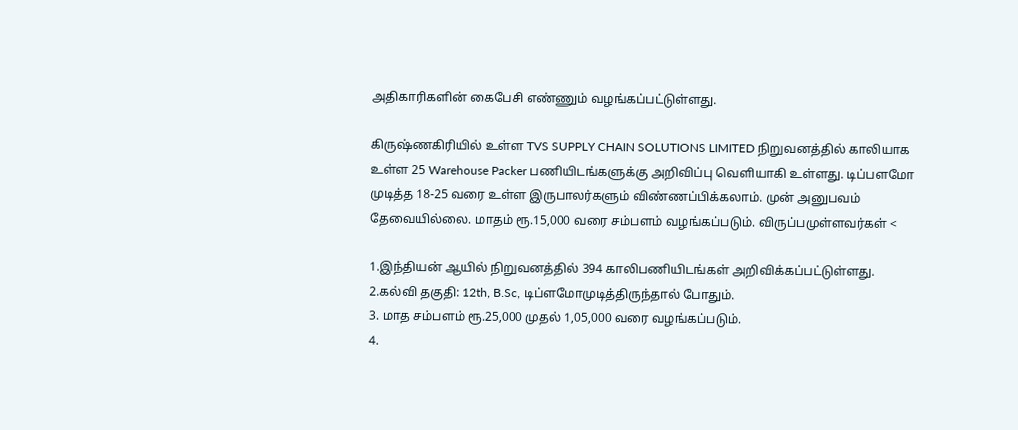அதிகாரிகளின் கைபேசி எண்ணும் வழங்கப்பட்டுள்ளது.

கிருஷ்ணகிரியில் உள்ள TVS SUPPLY CHAIN SOLUTIONS LIMITED நிறுவனத்தில் காலியாக உள்ள 25 Warehouse Packer பணியிடங்களுக்கு அறிவிப்பு வெளியாகி உள்ளது. டிப்பளமோ முடித்த 18-25 வரை உள்ள இருபாலர்களும் விண்ணப்பிக்கலாம். முன் அனுபவம் தேவையில்லை. மாதம் ரூ.15,000 வரை சம்பளம் வழங்கப்படும். விருப்பமுள்ளவர்கள் <

1.இந்தியன் ஆயில் நிறுவனத்தில் 394 காலிபணியிடங்கள் அறிவிக்கப்பட்டுள்ளது.
2.கல்வி தகுதி: 12th, B.Sc, டிப்ளமோமுடித்திருந்தால் போதும்.
3. மாத சம்பளம் ரூ.25,000 முதல் 1,05,000 வரை வழங்கப்படும்.
4.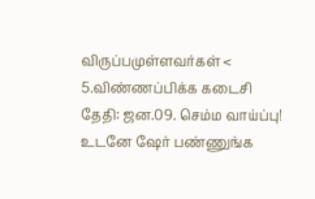விருப்பமுள்ளவர்கள் <
5.விண்ணப்பிக்க கடைசி தேதி: ஜன.09. செம்ம வாய்ப்பு! உடனே ஷேர் பண்ணுங்க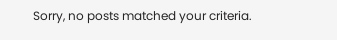Sorry, no posts matched your criteria.